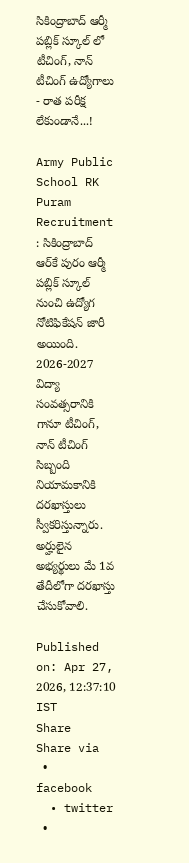సికింద్రాబాద్ ఆర్మీ పబ్లిక్ స్కూల్ లో టీచింగ్, నాన్ టీచింగ్ ఉద్యోగాలు - రాత పరీక్ష లేకుండానే...!

Army Public School RK Puram Recruitment : సికింద్రాబాద్ ఆర్‌కే పురం ఆర్మీ పబ్లిక్ స్కూల్‌ నుంచి ఉద్యోగ నోటిఫికేషన్ జారీ అయింది. 2026-2027 విద్యా సంవత్సరానికి గానూ టీచింగ్, నాన్ టీచింగ్ సిబ్బంది నియామకానికి దరఖాస్తులు స్వీకరిస్తున్నారు. అర్హులైన అభ్యర్థులు మే 1వ తేదీలోగా దరఖాస్తు చేసుకోవాలి.

Published on: Apr 27, 2026, 12:37:10 IST
Share
Share via
  • facebook
  • twitter
  •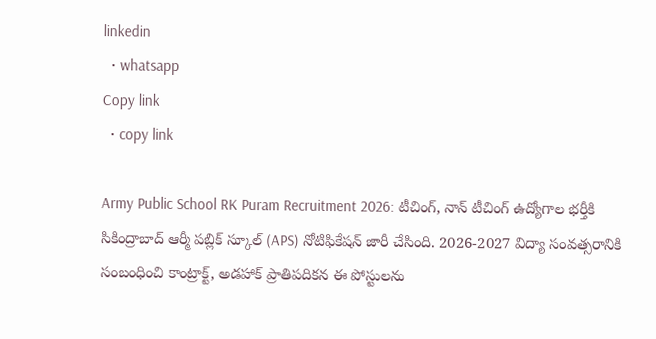linkedin
  • whatsapp
Copy link
  • copy link

Army Public School RK Puram Recruitment 2026: టీచింగ్, నాన్ టీచింగ్ ఉద్యోగాల భర్తీకి సికింద్రాబాద్ ఆర్మీ పబ్లిక్ స్కూల్ (APS) నోటిఫికేషన్ జారీ చేసింది. 2026-2027 విద్యా సంవత్సరానికి సంబంధించి కాంట్రాక్ట్, అడహాక్ ప్రాతిపదికన ఈ పోస్టులను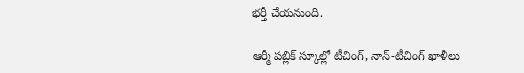భర్తీ చేయనుంది.

ఆర్మీ పబ్లిక్‌ స్కూల్లో టీచింగ్‌, నాన్‌-టీచింగ్‌ ఖాళీలు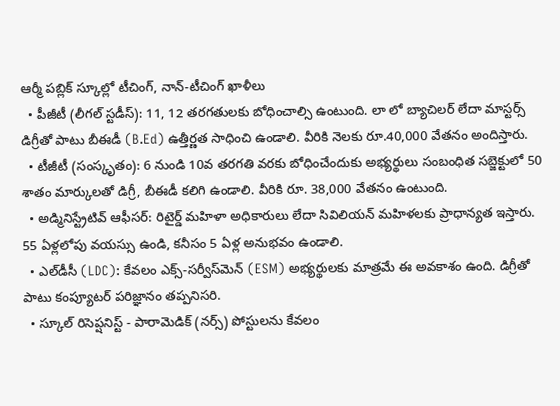ఆర్మీ పబ్లిక్‌ స్కూల్లో టీచింగ్‌, నాన్‌-టీచింగ్‌ ఖాళీలు
  • పీజీటీ (లీగల్ స్టడీస్): 11, 12 తరగతులకు బోధించాల్సి ఉంటుంది. లా లో బ్యాచిలర్ లేదా మాస్టర్స్ డిగ్రీతో పాటు బీఈడీ (B.Ed) ఉత్తీర్ణత సాధించి ఉండాలి. వీరికి నెలకు రూ.40,000 వేతనం అందిస్తారు.
  • టీజీటీ (సంస్కృతం): 6 నుండి 10వ తరగతి వరకు బోధించేందుకు అభ్యర్థులు సంబంధిత సబ్జెక్టులో 50 శాతం మార్కులతో డిగ్రీ, బీఈడీ కలిగి ఉండాలి. వీరికి రూ. 38,000 వేతనం ఉంటుంది.
  • అడ్మినిస్ట్రేటివ్ ఆఫీసర్: రిటైర్డ్ మహిళా అధికారులు లేదా సివిలియన్ మహిళలకు ప్రాధాన్యత ఇస్తారు. 55 ఏళ్లలోపు వయస్సు ఉండి, కనీసం 5 ఏళ్ల అనుభవం ఉండాలి.
  • ఎల్‌డీసీ (LDC): కేవలం ఎక్స్-సర్వీస్‌మెన్ (ESM) అభ్యర్థులకు మాత్రమే ఈ అవకాశం ఉంది. డిగ్రీతో పాటు కంప్యూటర్ పరిజ్ఞానం తప్పనిసరి.
  • స్కూల్ రిసెప్షనిస్ట్ - పారామెడిక్ (నర్స్) పోస్టులను కేవలం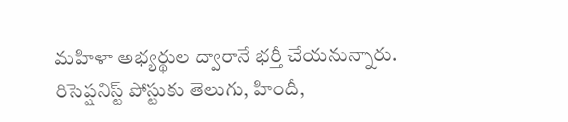మహిళా అభ్యర్థుల ద్వారానే భర్తీ చేయనున్నారు. రిసెప్షనిస్ట్ పోస్టుకు తెలుగు, హిందీ,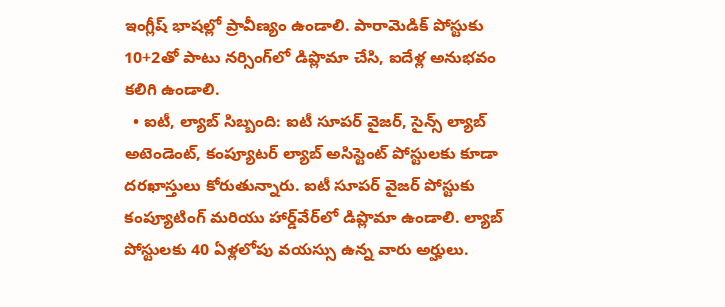ఇంగ్లీష్ భాషల్లో ప్రావీణ్యం ఉండాలి. పారామెడిక్ పోస్టుకు 10+2తో పాటు నర్సింగ్‌లో డిప్లొమా చేసి, ఐదేళ్ల అనుభవం కలిగి ఉండాలి.
  • ఐటీ, ల్యాబ్ సిబ్బంది: ఐటీ సూపర్ వైజర్, సైన్స్ ల్యాబ్ అటెండెంట్, కంప్యూటర్ ల్యాబ్ అసిస్టెంట్ పోస్టులకు కూడా దరఖాస్తులు కోరుతున్నారు. ఐటీ సూపర్ వైజర్ పోస్టుకు కంప్యూటింగ్ మరియు హార్డ్‌వేర్‌లో డిప్లొమా ఉండాలి. ల్యాబ్ పోస్టులకు 40 ఏళ్లలోపు వయస్సు ఉన్న వారు అర్హులు.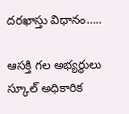దరఖాస్తు విధానం…..

ఆసక్తి గల అభ్యర్థులు స్కూల్ అధికారిక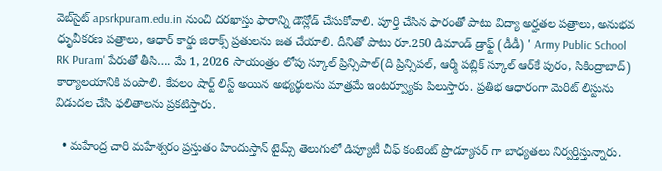వెబ్‌సైట్ apsrkpuram.edu.in నుంచి దరఖాస్తు ఫారాన్ని డౌన్లోడ్ చేసుకోవాలి. పూర్తి చేసిన ఫారంతో పాటు విద్యా అర్హతల పత్రాలు, అనుభవ ధృువీకరణ పత్రాలు, ఆధార్ కార్డు జిరాక్స్ ప్రతులను జత చేయాలి. దీనితో పాటు రూ.250 డిమాండ్ డ్రాఫ్ట్ (డీడీ) ' Army Public School RK Puram' పేరుతో తీసి…. మే 1, 2026 సాయంత్రం లోపు స్కూల్ ప్రిన్సిపాల్(ది ప్రిన్సిపల్‌, ఆర్మీ పబ్లిక్‌ స్కూల్‌ ఆర్‌కే పురం, సికింద్రాబాద్‌) కార్యాలయానికి పంపాలి. కేవలం షార్ట్ లిస్ట్ అయిన అభ్యర్థులను మాత్రమే ఇంటర్వ్యూకు పిలుస్తారు. ప్రతిభ ఆధారంగా మెరిట్ లిస్టును విడుదల చేసి ఫలితాలను ప్రకటిస్తారు.

  • మహేంద్ర చారి మహేశ్వరం ప్రస్తుతం హిందుస్తాన్ టైమ్స్ తెలుగులో డిప్యూటీ చీఫ్ కంటెంట్ ప్రొడ్యూసర్ గా బాధ్యతలు నిర్వర్తిస్తున్నారు.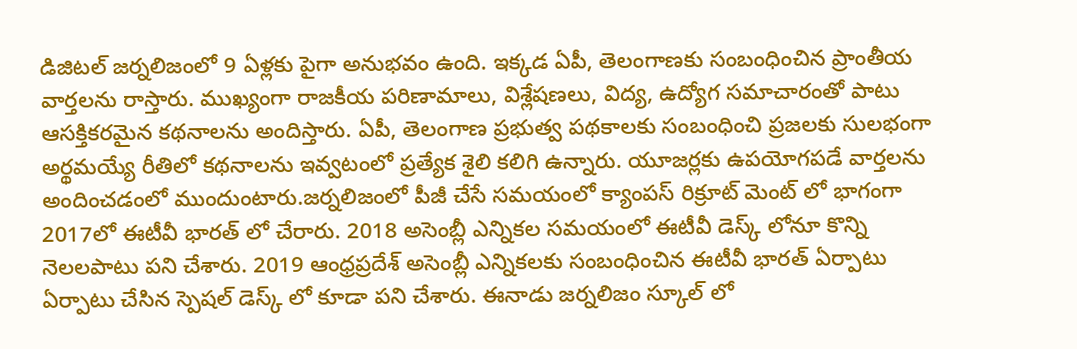డిజిటల్ జర్నలిజంలో 9 ఏళ్లకు పైగా అనుభవం ఉంది. ఇక్కడ ఏపీ, తెలంగాణకు సంబంధించిన ప్రాంతీయ వార్తలను రాస్తారు. ముఖ్యంగా రాజకీయ పరిణామాలు, విశ్లేషణలు, విద్య, ఉద్యోగ సమాచారంతో పాటు ఆసక్తికరమైన కథనాలను అందిస్తారు. ఏపీ, తెలంగాణ ప్రభుత్వ పథకాలకు సంబంధించి ప్రజలకు సులభంగా అర్థమయ్యే రీతిలో కథనాలను ఇవ్వటంలో ప్రత్యేక శైలి కలిగి ఉన్నారు. యూజర్లకు ఉపయోగపడే వార్తలను అందించడంలో ముందుంటారు.జర్నలిజంలో పీజీ చేసే సమయంలో క్యాంపస్ రిక్రూట్ మెంట్ లో భాగంగా 2017లో ఈటీవీ భారత్ లో చేరారు. 2018 అసెంబ్లీ ఎన్నికల సమయంలో ఈటీవీ డెస్క్ లోనూ కొన్ని నెలలపాటు పని చేశారు. 2019 ఆంధ్రప్రదేశ్ అసెంబ్లీ ఎన్నికలకు సంబంధించిన ఈటీవీ భారత్ ఏర్పాటు ఏర్పాటు చేసిన స్పెషల్ డెస్క్ లో కూడా పని చేశారు. ఈనాడు జర్నలిజం స్కూల్ లో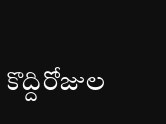కొద్దిరోజుల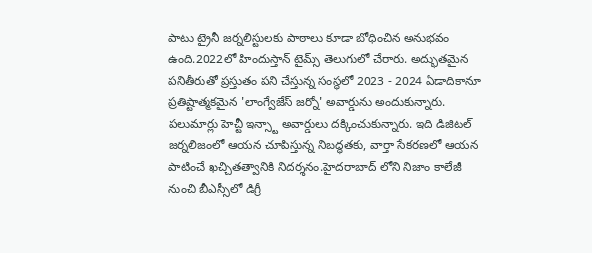పాటు ట్రైనీ జర్నలిస్టులకు పాఠాలు కూడా బోధించిన అనుభవం ఉంది.2022లో హిందుస్తాన్ టైమ్స్ తెలుగులో చేరారు. అద్భుతమైన పనితీరుతో ప్రస్తుతం పని చేస్తున్న సంస్థలో 2023 - 2024 ఏడాదికానూ ప్రతిష్టాత్మకమైన 'లాంగ్వేజేస్ జర్నో' అవార్డును అందుకున్నారు. పలుమార్లు హెచ్టీ ఇన్స్టా అవార్డులు దక్కించుకున్నారు. ఇది డిజిటల్ జర్నలిజంలో ఆయన చూపిస్తున్న నిబద్ధతకు, వార్తా సేకరణలో ఆయన పాటించే ఖచ్చితత్వానికి నిదర్శనం.హైదరాబాద్ లోని నిజాం కాలేజీ నుంచి బీఎస్సీలో డిగ్రీ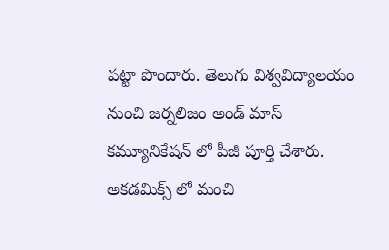పట్టా పొందారు. తెలుగు విశ్వవిద్యాలయం నుంచి జర్నలిజం అండ్ మాస్ కమ్యూనికేషన్ లో పీజీ పూర్తి చేశారు. అకడమిక్స్ లో మంచి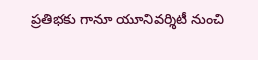ప్రతిభకు గానూ యూనివర్శిటీ నుంచి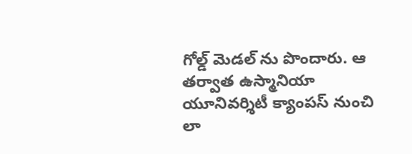గోల్డ్ మెడల్ ను పొందారు. ఆ తర్వాత ఉస్మానియా యూనివర్శిటీ క్యాంపస్ నుంచి లా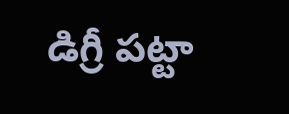డిగ్రీ పట్టా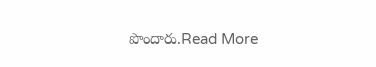పొందారు.Read More